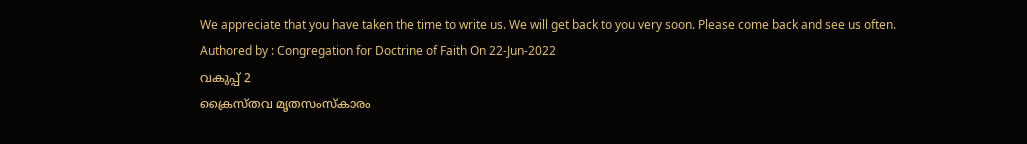We appreciate that you have taken the time to write us. We will get back to you very soon. Please come back and see us often.
Authored by : Congregation for Doctrine of Faith On 22-Jun-2022
വകുപ്പ് 2
ക്രൈസ്തവ മൃതസംസ്കാരം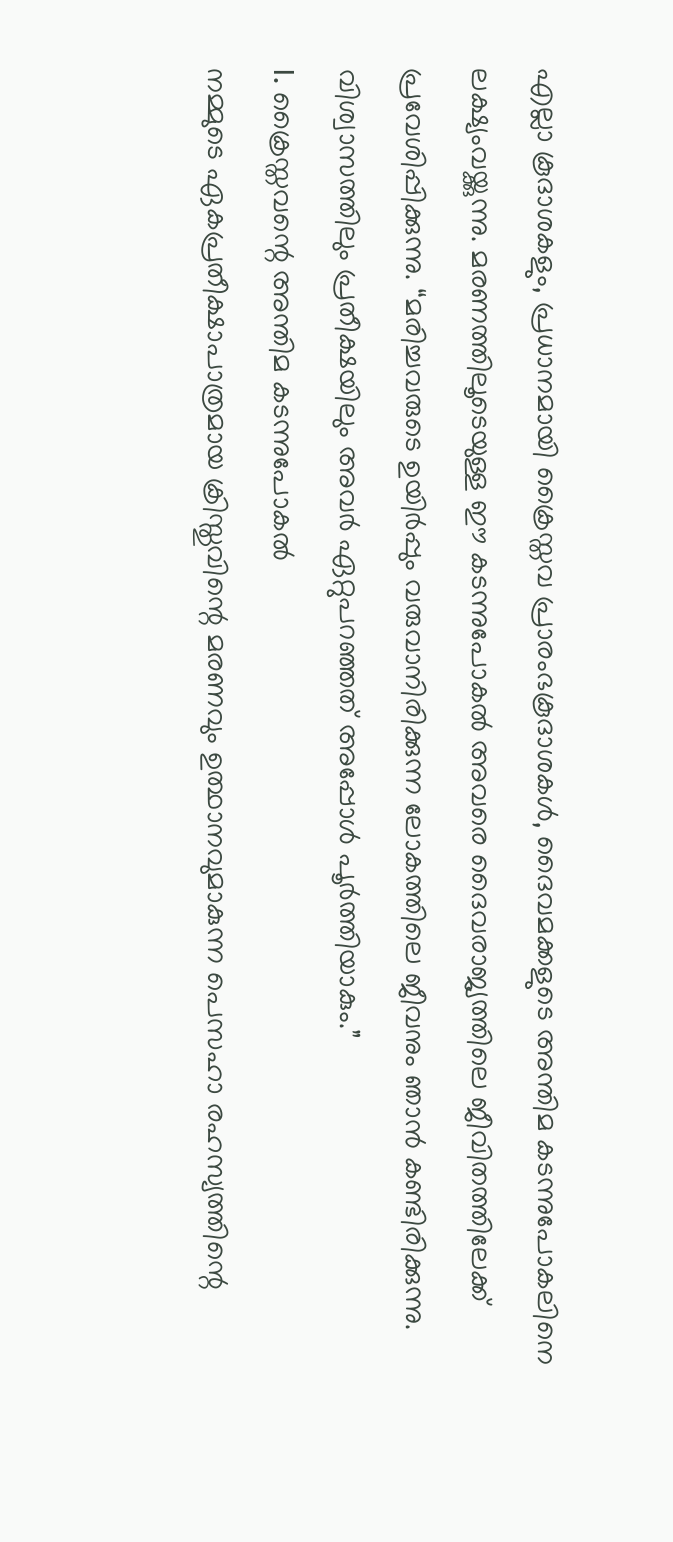എല്ലാ കൂദാശകളും, പ്രധാനമായി ക്രൈസ്തവ പ്രാരംഭകൂദാശകൾ, ദൈവമക്കളുടെ അന്തിമ കടന്നുപോകലിനെ ലക്ഷ്യംവയ്ക്കുന്നു. മരണത്തിലൂടെയുള്ള ഈ കടന്നുപോകൽ അവരെ ദൈവരാജ്യത്തിലെ ജീവിതത്തിലേക്ക് പ്രവേശിപ്പിക്കുന്നു. “മരിച്ചവരുടെ ഉയിർപ്പും വരുവാനിരിക്കുന്ന ലോകത്തിലെ ജീവനും ഞാൻ കണ്ടിരിക്കുന്നു. വിശ്വാസത്തിലും പ്രതീക്ഷയിലും അവർ ഏറ്റുപറഞ്ഞത് അപ്പോൾ പൂർത്തിയാകും.”
I. ക്രൈസ്തവന്റെ അന്തിമ കടന്നുപോകൽ
നമ്മുടെ ഏകപ്രതീക്ഷാപാത്രമായ ക്രിസ്തുവിന്റെ മരണവും ഉത്ഥാനവുമാകുന്ന പെസഹാ രഹസ്യത്തിന്റെ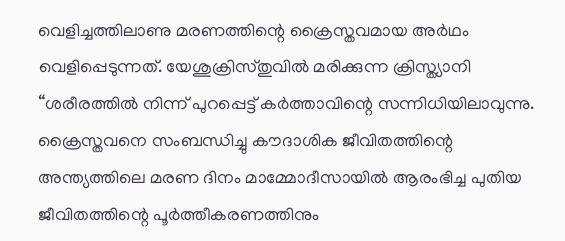വെളിച്ചത്തിലാണു മരണത്തിന്റെ ക്രൈസ്തവമായ അർഥം വെളിപ്പെടുന്നത്. യേശുക്രിസ്തുവിൽ മരിക്കുന്ന ക്രിസ്ത്യാനി “ശരീരത്തിൽ നിന്ന് പുറപ്പെട്ട് കർത്താവിന്റെ സന്നിധിയിലാവുന്നു.
ക്രൈസ്തവനെ സംബന്ധിച്ചു കൗദാശിക ജീവിതത്തിന്റെ അന്ത്യത്തിലെ മരണ ദിനം മാമ്മോദീസായിൽ ആരംഭിച്ച പുതിയ ജീവിതത്തിന്റെ പൂർത്തീകരണത്തിനും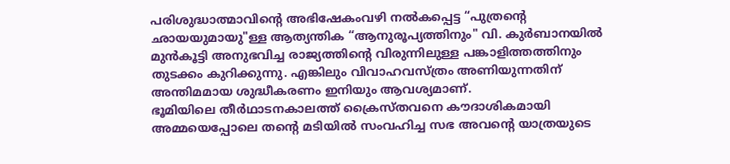പരിശുദ്ധാത്മാവിന്റെ അഭിഷേകംവഴി നൽകപ്പെട്ട “പുത്രന്റെ ഛായയുമായു"ള്ള ആത്യന്തിക “ആനുരൂപ്യത്തിനും" വി. കുർബാനയിൽ മുൻകൂട്ടി അനുഭവിച്ച രാജ്യത്തിന്റെ വിരുന്നിലുള്ള പങ്കാളിത്തത്തിനും തുടക്കം കുറിക്കുന്നു. എങ്കിലും വിവാഹവസ്ത്രം അണിയുന്നതിന് അന്തിമമായ ശുദ്ധീകരണം ഇനിയും ആവശ്യമാണ്.
ഭൂമിയിലെ തീർഥാടനകാലത്ത് ക്രൈസ്തവനെ കൗദാശികമായി അമ്മയെപ്പോലെ തന്റെ മടിയിൽ സംവഹിച്ച സഭ അവന്റെ യാത്രയുടെ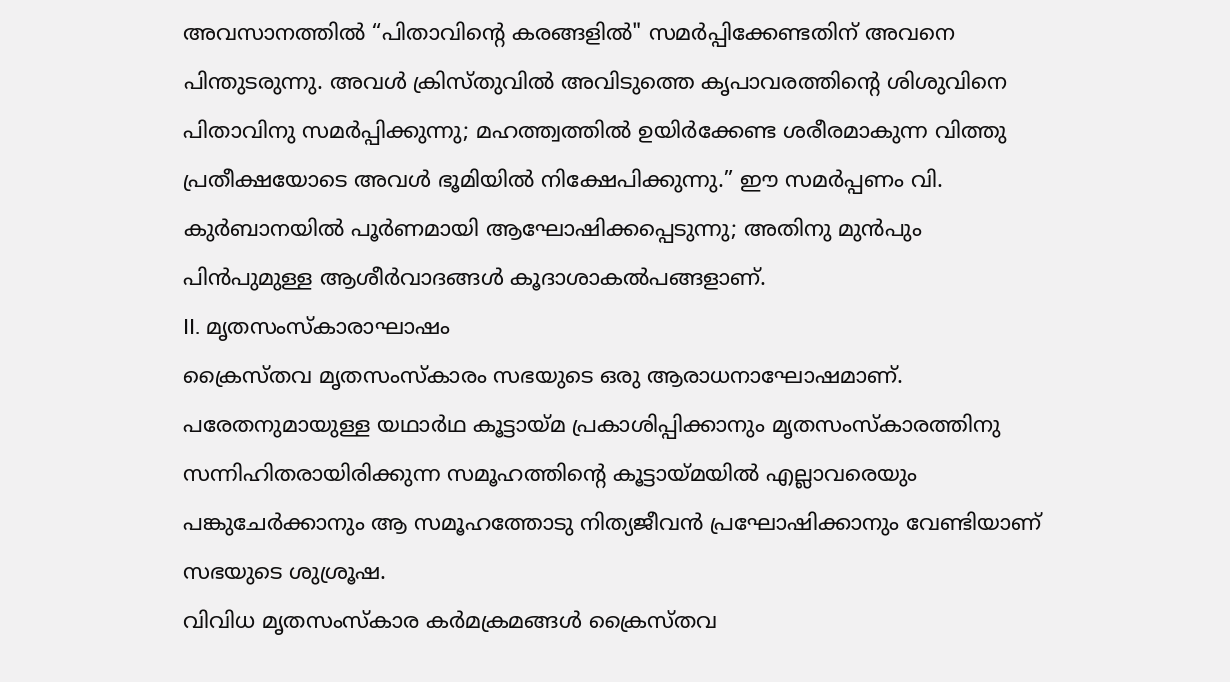അവസാനത്തിൽ “പിതാവിന്റെ കരങ്ങളിൽ" സമർപ്പിക്കേണ്ടതിന് അവനെ പിന്തുടരുന്നു. അവൾ ക്രിസ്തുവിൽ അവിടുത്തെ കൃപാവരത്തിന്റെ ശിശുവിനെ പിതാവിനു സമർപ്പിക്കുന്നു; മഹത്ത്വത്തിൽ ഉയിർക്കേണ്ട ശരീരമാകുന്ന വിത്തു പ്രതീക്ഷയോടെ അവൾ ഭൂമിയിൽ നിക്ഷേപിക്കുന്നു.” ഈ സമർപ്പണം വി. കുർബാനയിൽ പൂർണമായി ആഘോഷിക്കപ്പെടുന്നു; അതിനു മുൻപും പിൻപുമുള്ള ആശീർവാദങ്ങൾ കൂദാശാകൽപങ്ങളാണ്.
II. മൃതസംസ്കാരാഘാഷം
ക്രൈസ്തവ മൃതസംസ്കാരം സഭയുടെ ഒരു ആരാധനാഘോഷമാണ്. പരേതനുമായുള്ള യഥാർഥ കൂട്ടായ്മ പ്രകാശിപ്പിക്കാനും മൃതസംസ്കാരത്തിനു സന്നിഹിതരായിരിക്കുന്ന സമൂഹത്തിന്റെ കൂട്ടായ്മയിൽ എല്ലാവരെയും പങ്കുചേർക്കാനും ആ സമൂഹത്തോടു നിത്യജീവൻ പ്രഘോഷിക്കാനും വേണ്ടിയാണ് സഭയുടെ ശുശ്രൂഷ.
വിവിധ മൃതസംസ്കാര കർമക്രമങ്ങൾ ക്രൈസ്തവ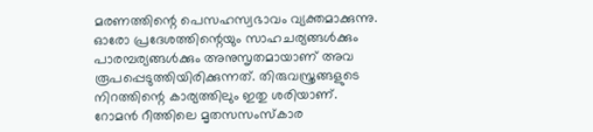മരണത്തിന്റെ പെസഹസ്വഭാവം വ്യക്തമാക്കുന്നു. ഓരോ പ്രദേശത്തിന്റെയും സാഹചര്യങ്ങൾക്കും പാരമ്പര്യങ്ങൾക്കും അനുസൃതമായാണ് അവ രൂപപ്പെടുത്തിയിരിക്കുന്നത്. തിരുവസ്ത്രങ്ങളുടെ നിറത്തിന്റെ കാര്യത്തിലും ഇതു ശരിയാണ്.
റോമൻ റീത്തിലെ മൃതസസംസ്കാര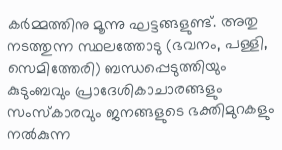കർമ്മത്തിനു മൂന്നു ഘട്ടങ്ങളുണ്ട്. അതു നടത്തുന്ന സ്ഥലത്തോടു (ഭവനം, പള്ളി, സെമിത്തേരി) ബന്ധപ്പെടുത്തിയും കുടുംബവും പ്രാദേശികാചാരങ്ങളും സംസ്കാരവും ജനങ്ങളുടെ ഭക്തിമുറകളും നൽകുന്ന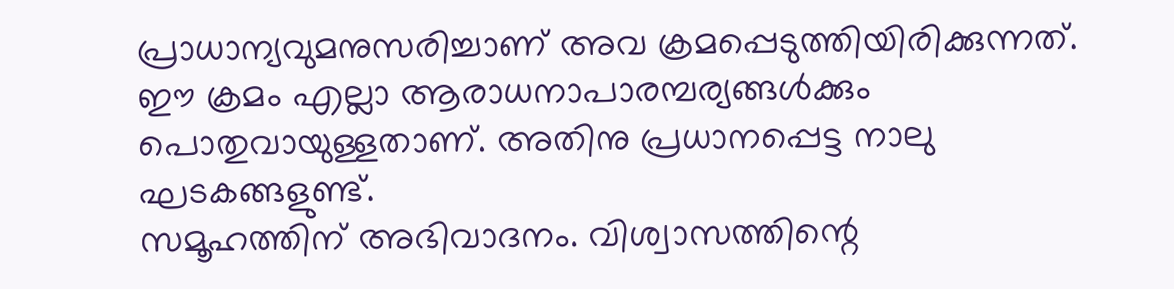പ്രാധാന്യവുമനുസരിച്ചാണ് അവ ക്രമപ്പെടുത്തിയിരിക്കുന്നത്. ഈ ക്രമം എല്ലാ ആരാധനാപാരമ്പര്യങ്ങൾക്കും പൊതുവായുള്ളതാണ്. അതിനു പ്രധാനപ്പെട്ട നാലു ഘടകങ്ങളുണ്ട്.
സമൂഹത്തിന് അഭിവാദനം. വിശ്വാസത്തിന്റെ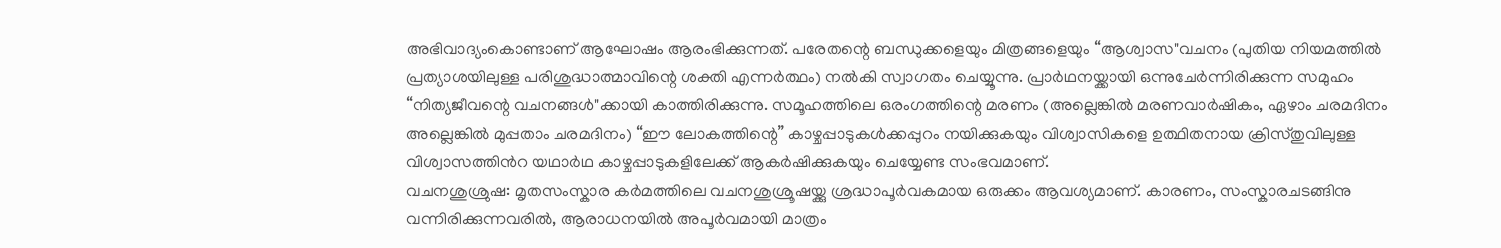അഭിവാദ്യംകൊണ്ടാണ് ആഘോഷം ആരംഭിക്കുന്നത്. പരേതന്റെ ബന്ധുക്കളെയും മിത്രങ്ങളെയും “ആശ്വാസ"വചനം (പുതിയ നിയമത്തിൽ പ്രത്യാശയിലുള്ള പരിശുദ്ധാത്മാവിന്റെ ശക്തി എന്നർത്ഥം) നൽകി സ്വാഗതം ചെയ്യൂന്നു. പ്രാർഥനയ്ക്കായി ഒന്നുചേർന്നിരിക്കുന്ന സമുഹം “നിത്യജീവന്റെ വചനങ്ങൾ"ക്കായി കാത്തിരിക്കുന്നു. സമൂഹത്തിലെ ഒരംഗത്തിന്റെ മരണം (അല്ലെങ്കിൽ മരണവാർഷികം, ഏഴാം ചരമദിനം അല്ലെങ്കിൽ മുപ്പതാം ചരമദിനം) “ഈ ലോകത്തിന്റെ” കാഴ്ചപ്പാടുകൾക്കപ്പുറം നയിക്കുകയും വിശ്വാസികളെ ഉത്ഥിതനായ ക്രിസ്തുവിലുള്ള വിശ്വാസത്തിൻറ യഥാർഥ കാഴ്ചപ്പാടുകളിലേക്ക് ആകർഷിക്കുകയും ചെയ്യേണ്ട സംഭവമാണ്.
വചനശുശ്രുഷ: മൃതസംസ്കാര കർമത്തിലെ വചനശുശ്രൂഷയ്ക്കു ശ്രദ്ധാപൂർവകമായ ഒരുക്കം ആവശ്യമാണ്. കാരണം, സംസ്കാരചടങ്ങിനു വന്നിരിക്കുന്നവരിൽ, ആരാധനയിൽ അപൂർവമായി മാത്രം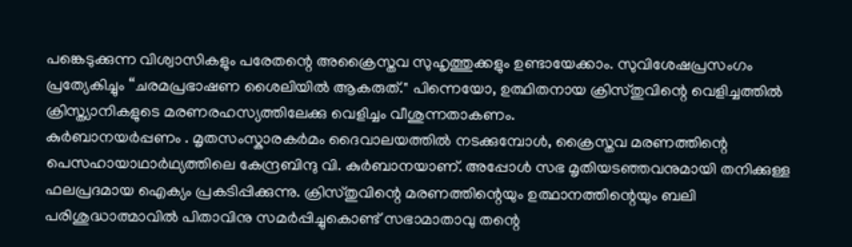പങ്കെടുക്കുന്ന വിശ്വാസികളും പരേതന്റെ അക്രൈസ്തവ സുഹൃത്തുക്കളും ഉണ്ടായേക്കാം. സുവിശേഷപ്രസംഗം പ്രത്യേകിച്ചും “ചരമപ്രഭാഷണ ശൈലിയിൽ ആകരുത്." പിന്നെയോ, ഉത്ഥിതനായ ക്രിസ്തുവിന്റെ വെളിച്ചത്തിൽ ക്രിസ്ത്യാനികളുടെ മരണരഹസ്യത്തിലേക്കു വെളിച്ചം വീശുന്നതാകണം.
കുർബാനയർപ്പണം . മൃതസംസ്കാരകർമം ദൈവാലയത്തിൽ നടക്കുമ്പോൾ, ക്രൈസ്തവ മരണത്തിന്റെ പെസഹായാഥാർഥ്യത്തിലെ കേന്ദ്രബിന്ദു വി. കുർബാനയാണ്. അപ്പോൾ സഭ മൃതിയടഞ്ഞവനുമായി തനിക്കുള്ള ഫലപ്രദമായ ഐക്യം പ്രകടിപ്പിക്കുന്നു. ക്രിസ്തുവിന്റെ മരണത്തിന്റെയും ഉത്ഥാനത്തിന്റെയും ബലി പരിശുദ്ധാത്മാവിൽ പിതാവിനു സമർപ്പിച്ചുകൊണ്ട് സഭാമാതാവു തന്റെ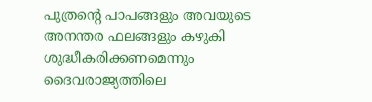പുത്രന്റെ പാപങ്ങളും അവയുടെ അനന്തര ഫലങ്ങളും കഴുകി ശുദ്ധീകരിക്കണമെന്നും ദൈവരാജ്യത്തിലെ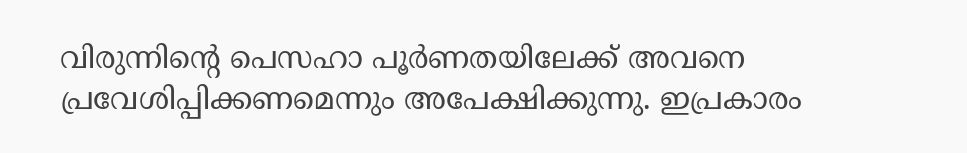വിരുന്നിന്റെ പെസഹാ പൂർണതയിലേക്ക് അവനെ പ്രവേശിപ്പിക്കണമെന്നും അപേക്ഷിക്കുന്നു. ഇപ്രകാരം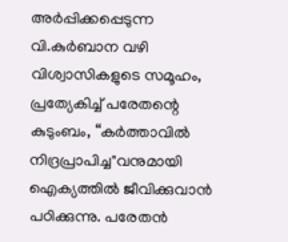അർപ്പിക്കപ്പെടുന്ന വി.കുർബാന വഴി വിശ്വാസികളുടെ സമൂഹം, പ്രത്യേകിച്ച് പരേതന്റെ കുടുംബം, “കർത്താവിൽ നിദ്രപ്രാപിച്ച"വനുമായി ഐക്യത്തിൽ ജീവിക്കുവാൻ പഠിക്കുന്നു. പരേതൻ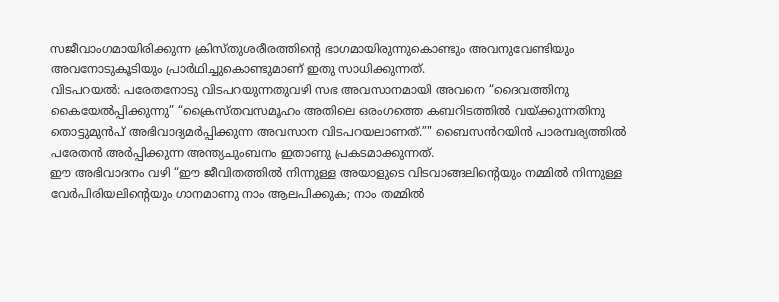സജീവാംഗമായിരിക്കുന്ന ക്രിസ്തുശരീരത്തിന്റെ ഭാഗമായിരുന്നുകൊണ്ടും അവനുവേണ്ടിയും അവനോടുകൂടിയും പ്രാർഥിച്ചുകൊണ്ടുമാണ് ഇതു സാധിക്കുന്നത്.
വിടപറയൽ: പരേതനോടു വിടപറയുന്നതുവഴി സഭ അവസാനമായി അവനെ “ദൈവത്തിനു കൈയേൽപ്പിക്കുന്നു” “ക്രൈസ്തവസമൂഹം അതിലെ ഒരംഗത്തെ കബറിടത്തിൽ വയ്ക്കുന്നതിനു തൊട്ടുമുൻപ് അഭിവാദ്യമർപ്പിക്കുന്ന അവസാന വിടപറയലാണത്.”" ബൈസൻറയിൻ പാരമ്പര്യത്തിൽ പരേതൻ അർപ്പിക്കുന്ന അന്ത്യചുംബനം ഇതാണു പ്രകടമാക്കുന്നത്.
ഈ അഭിവാദനം വഴി “ഈ ജീവിതത്തിൽ നിന്നുള്ള അയാളുടെ വിടവാങ്ങലിന്റെയും നമ്മിൽ നിന്നുള്ള വേർപിരിയലിന്റെയും ഗാനമാണു നാം ആലപിക്കുക; നാം തമ്മിൽ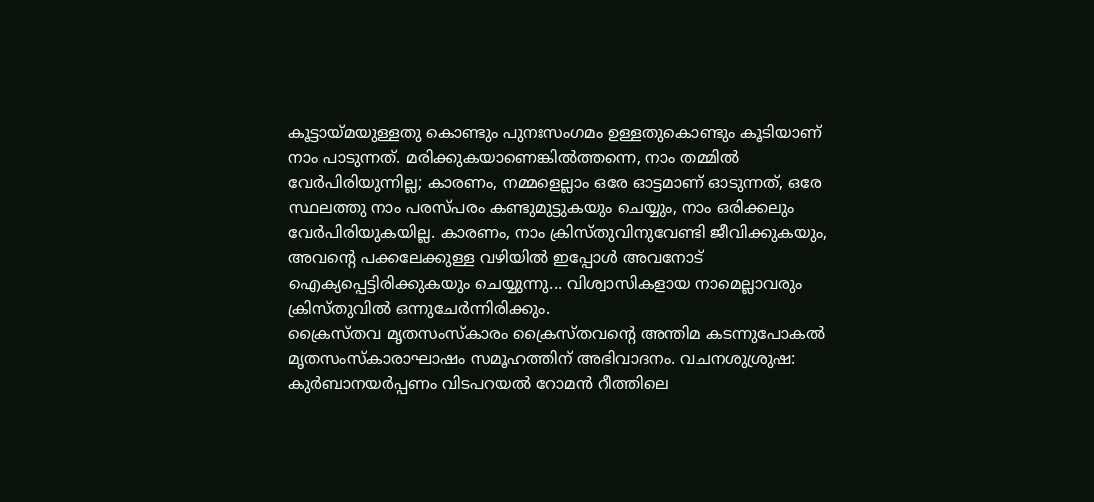കൂട്ടായ്മയുള്ളതു കൊണ്ടും പുനഃസംഗമം ഉള്ളതുകൊണ്ടും കൂടിയാണ് നാം പാടുന്നത്. മരിക്കുകയാണെങ്കിൽത്തന്നെ, നാം തമ്മിൽ വേർപിരിയുന്നില്ല; കാരണം, നമ്മളെല്ലാം ഒരേ ഓട്ടമാണ് ഓടുന്നത്, ഒരേ സ്ഥലത്തു നാം പരസ്പരം കണ്ടുമുട്ടുകയും ചെയ്യും, നാം ഒരിക്കലും വേർപിരിയുകയില്ല. കാരണം, നാം ക്രിസ്തുവിനുവേണ്ടി ജീവിക്കുകയും, അവന്റെ പക്കലേക്കുള്ള വഴിയിൽ ഇപ്പോൾ അവനോട് ഐക്യപ്പെട്ടിരിക്കുകയും ചെയ്യുന്നു... വിശ്വാസികളായ നാമെല്ലാവരും ക്രിസ്തുവിൽ ഒന്നുചേർന്നിരിക്കും.
ക്രൈസ്തവ മൃതസംസ്കാരം ക്രൈസ്തവന്റെ അന്തിമ കടന്നുപോകൽ മൃതസംസ്കാരാഘാഷം സമൂഹത്തിന് അഭിവാദനം. വചനശുശ്രുഷ: കുർബാനയർപ്പണം വിടപറയൽ റോമൻ റീത്തിലെ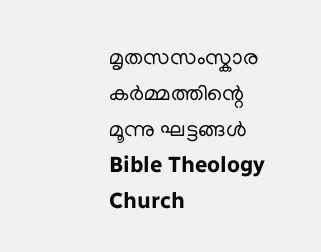മൃതസസംസ്കാര കർമ്മത്തിന്റെ മൂന്നു ഘട്ടങ്ങൾ Bible Theology Church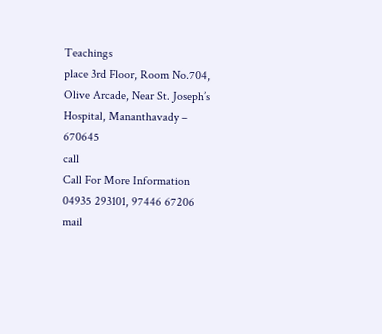Teachings
place 3rd Floor, Room No.704, Olive Arcade, Near St. Joseph’s Hospital, Mananthavady – 670645
call
Call For More Information
04935 293101, 97446 67206
mail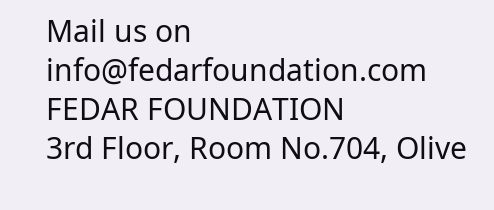Mail us on
info@fedarfoundation.com
FEDAR FOUNDATION
3rd Floor, Room No.704, Olive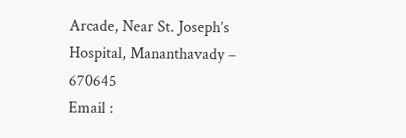Arcade, Near St. Joseph’s Hospital, Mananthavady – 670645
Email :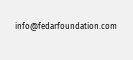info@fedarfoundation.com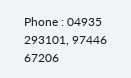Phone : 04935 293101, 97446 67206